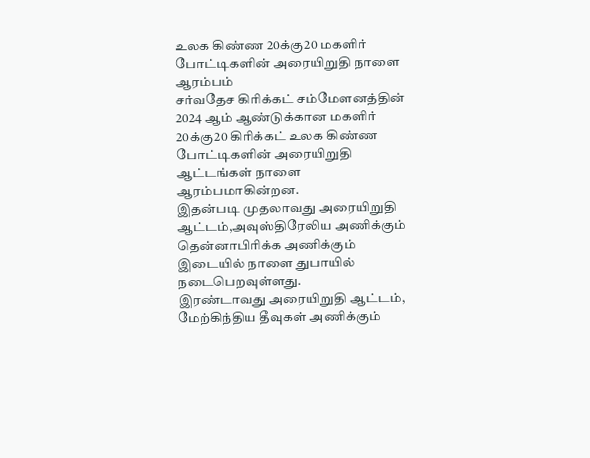உலக கிண்ண 20க்கு20 மகளிர் போட்டிகளின் அரையிறுதி நாளை ஆரம்பம்
சர்வதேச கிரிக்கட் சம்மேளனத்தின் 2024 ஆம் ஆண்டுக்கான மகளிர் 20க்கு20 கிரிக்கட் உலக கிண்ண போட்டிகளின் அரையிறுதி ஆட்டங்கள் நாளை ஆரம்பமாகின்றன.
இதன்படி முதலாவது அரையிறுதி ஆட்டம்,அவுஸ்திரேலிய அணிக்கும் தென்னாபிரிக்க அணிக்கும் இடையில் நாளை துபாயில் நடைபெறவுள்ளது.
இரண்டாவது அரையிறுதி ஆட்டம், மேற்கிந்திய தீவுகள் அணிக்கும்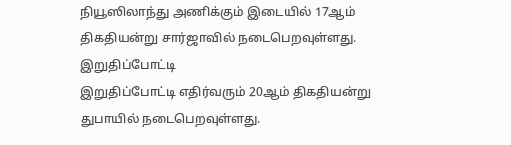நியூஸிலாந்து அணிக்கும் இடையில் 17ஆம் திகதியன்று சார்ஜாவில் நடைபெறவுள்ளது.
இறுதிப்போட்டி
இறுதிப்போட்டி எதிர்வரும் 20ஆம் திகதியன்று துபாயில் நடைபெறவுள்ளது.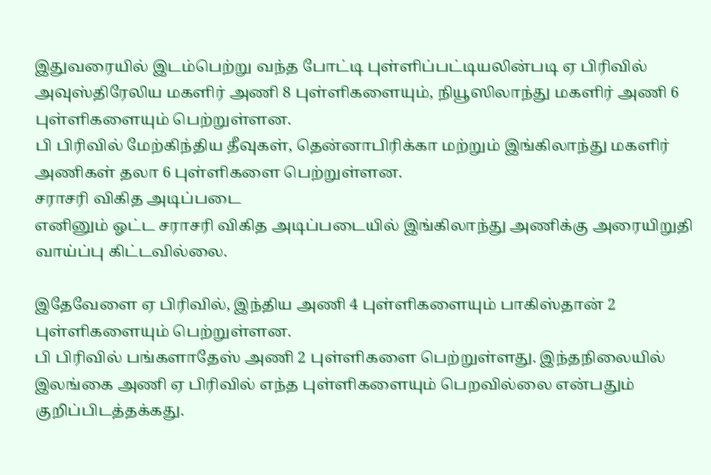இதுவரையில் இடம்பெற்று வந்த போட்டி புள்ளிப்பட்டியலின்படி ஏ பிரிவில் அவுஸ்திரேலிய மகளிர் அணி 8 புள்ளிகளையும், நியூஸிலாந்து மகளிர் அணி 6 புள்ளிகளையும் பெற்றுள்ளன.
பி பிரிவில் மேற்கிந்திய தீவுகள், தென்னாபிரிக்கா மற்றும் இங்கிலாந்து மகளிர் அணிகள் தலா 6 புள்ளிகளை பெற்றுள்ளன.
சராசரி விகித அடிப்படை
எனினும் ஓட்ட சராசரி விகித அடிப்படையில் இங்கிலாந்து அணிக்கு அரையிறுதி வாய்ப்பு கிட்டவில்லை.

இதேவேளை ஏ பிரிவில், இந்திய அணி 4 புள்ளிகளையும் பாகிஸ்தான் 2 புள்ளிகளையும் பெற்றுள்ளன.
பி பிரிவில் பங்களாதேஸ் அணி 2 புள்ளிகளை பெற்றுள்ளது. இந்தநிலையில் இலங்கை அணி ஏ பிரிவில் எந்த புள்ளிகளையும் பெறவில்லை என்பதும் குறிப்பிடத்தக்கது.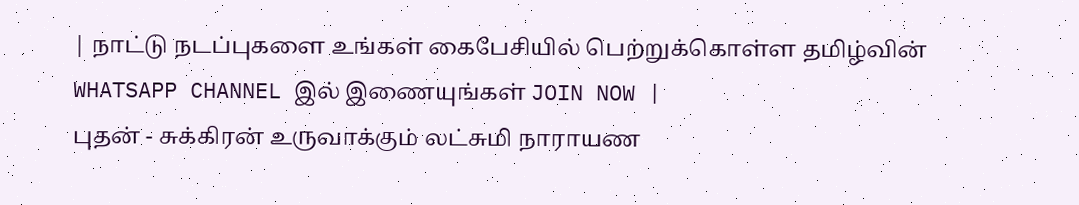| நாட்டு நடப்புகளை உங்கள் கைபேசியில் பெற்றுக்கொள்ள தமிழ்வின் WHATSAPP CHANNEL இல் இணையுங்கள் JOIN NOW |
புதன் - சுக்கிரன் உருவாக்கும் லட்சுமி நாராயண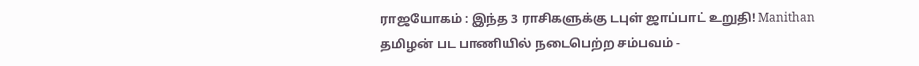ராஜயோகம் : இந்த 3 ராசிகளுக்கு டபுள் ஜாப்பாட் உறுதி! Manithan
தமிழன் பட பாணியில் நடைபெற்ற சம்பவம் -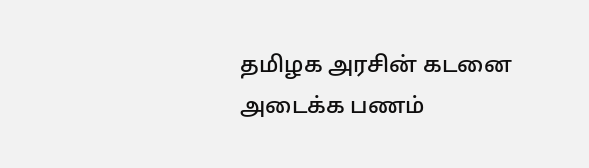தமிழக அரசின் கடனை அடைக்க பணம்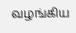வழங்கிய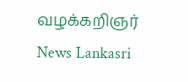வழக்கறிஞர் News Lankasri